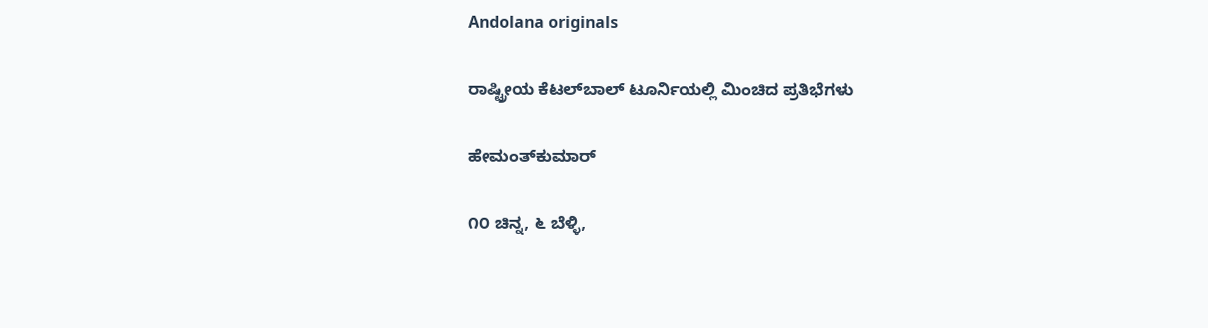Andolana originals

ರಾಷ್ಟ್ರೀಯ ಕೆಟಲ್‌ಬಾಲ್ ಟೂರ್ನಿಯಲ್ಲಿ ಮಿಂಚಿದ ಪ್ರತಿಭೆಗಳು

ಹೇಮಂತ್‌ಕುಮಾರ್

೧೦ ಚಿನ್ನ, ೬ ಬೆಳ್ಳಿ,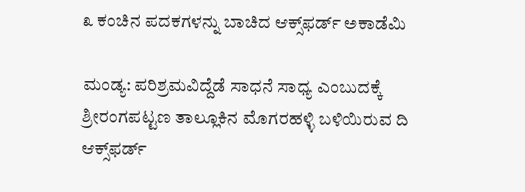೩ ಕಂಚಿನ ಪದಕಗಳನ್ನು ಬಾಚಿದ ಆಕ್ಸ್‌ಫರ್ಡ್ ಅಕಾಡೆಮಿ

ಮಂಡ್ಯ: ಪರಿಶ್ರಮವಿದ್ದೆಡೆ ಸಾಧನೆ ಸಾಧ್ಯ ಎಂಬುದಕ್ಕೆ ಶ್ರೀರಂಗಪಟ್ಟಣ ತಾಲ್ಲೂಕಿನ ಮೊಗರಹಳ್ಳಿ ಬಳಿಯಿರುವ ದಿ ಆಕ್ಸ್‌ಫರ್ಡ್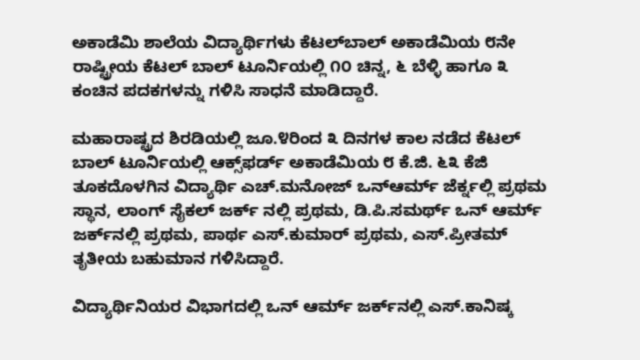ಅಕಾಡೆಮಿ ಶಾಲೆಯ ವಿದ್ಯಾರ್ಥಿಗಳು ಕೆಟಲ್‌ಬಾಲ್ ಅಕಾಡೆಮಿಯ ೮ನೇ ರಾಷ್ಟ್ರೀಯ ಕೆಟಲ್ ಬಾಲ್ ಟೂರ್ನಿಯಲ್ಲಿ ೧೦ ಚಿನ್ನ, ೬ ಬೆಳ್ಳಿ ಹಾಗೂ ೩ ಕಂಚಿನ ಪದಕಗಳನ್ನು ಗಳಿಸಿ ಸಾಧನೆ ಮಾಡಿದ್ದಾರೆ.

ಮಹಾರಾಷ್ಟ್ರದ ಶಿರಡಿಯಲ್ಲಿ ಜೂ.೪ರಿಂದ ೩ ದಿನಗಳ ಕಾಲ ನಡೆದ ಕೆಟಲ್ ಬಾಲ್ ಟೂರ್ನಿಯಲ್ಲಿ ಆಕ್ಸ್‌ಫರ್ಡ್ ಅಕಾಡೆಮಿಯ ೮ ಕೆ.ಜಿ. ೬೩ ಕೆಜಿ ತೂಕದೊಳಗಿನ ವಿದ್ಯಾರ್ಥಿ ಎಚ್.ಮನೋಜ್ ಒನ್‌ಆರ್ಮ್ ಜೆರ್ಕ್ನಲ್ಲಿ ಪ್ರಥಮ ಸ್ಥಾನ, ಲಾಂಗ್ ಸೈಕಲ್ ಜರ್ಕ್ ನಲ್ಲಿ ಪ್ರಥಮ, ಡಿ.ಪಿ.ಸಮರ್ಥ್ ಒನ್ ಆರ್ಮ್ ಜರ್ಕ್‌ನಲ್ಲಿ ಪ್ರಥಮ, ಪಾರ್ಥ ಎಸ್.ಕುಮಾರ್ ಪ್ರಥಮ, ಎಸ್.ಪ್ರೀತಮ್ ತೃತೀಯ ಬಹುಮಾನ ಗಳಿಸಿದ್ದಾರೆ.

ವಿದ್ಯಾರ್ಥಿನಿಯರ ವಿಭಾಗದಲ್ಲಿ ಒನ್ ಆರ್ಮ್ ಜರ್ಕ್‌ನಲ್ಲಿ ಎಸ್.ಕಾನಿಷ್ಕ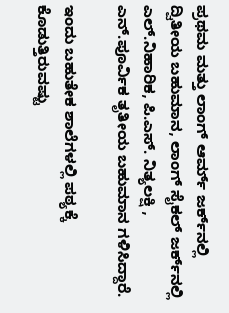ಪ್ರಥಮ ಮತ್ತು ಲಾಂಗ್ ಆರ್ಮ್ ಜರ್ಕ್‌ನಲ್ಲಿ ದ್ವಿತೀಯ ಬಹುಮಾನ, ಲಾಂಗ್ ಸೈಕಲ್ ಜರ್ಕ್‌ನಲ್ಲಿ ಎಲ್.ನಿಹಾರಿಕ, ಪಿ.ಎಸ್. ನಿತ್ಯಲಕ್ಷಿ , ಎನ್.ಪೂರ್ವಿಕ ತೃತೀಯ ಬಹುಮಾನ ಗಳಿಸಿದ್ದಾರೆ.

ಇಂದು ಬಹುತೇಕ ಶಾಲೆಗಳಲ್ಲಿ ಪಠ್ಯಕ್ಕೆ ಕೊಡುತ್ತಿರುವಷ್ಟು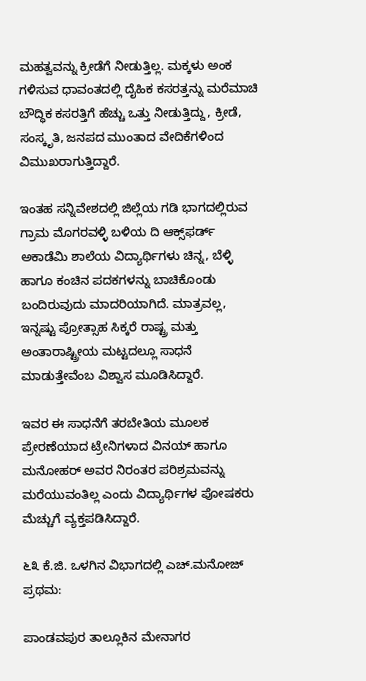ಮಹತ್ವವನ್ನು ಕ್ರೀಡೆಗೆ ನೀಡುತ್ತಿಲ್ಲ. ಮಕ್ಕಳು ಅಂಕ ಗಳಿಸುವ ಧಾವಂತದಲ್ಲಿ ದೈಹಿಕ ಕಸರತ್ತನ್ನು ಮರೆಮಾಚಿ ಬೌದ್ಧಿಕ ಕಸರತ್ತಿಗೆ ಹೆಚ್ಚು ಒತ್ತು ನೀಡುತ್ತಿದ್ದು, ಕ್ರೀಡೆ, ಸಂಸ್ಕೃತಿ, ಜನಪದ ಮುಂತಾದ ವೇದಿಕೆಗಳಿಂದ ವಿಮುಖರಾಗುತ್ತಿದ್ದಾರೆ.

ಇಂತಹ ಸನ್ನಿವೇಶದಲ್ಲಿ ಜಿಲ್ಲೆಯ ಗಡಿ ಭಾಗದಲ್ಲಿರುವ ಗ್ರಾಮ ಮೊಗರವಳ್ಳಿ ಬಳಿಯ ದಿ ಆಕ್ಸ್‌ಫರ್ಡ್ ಅಕಾಡೆಮಿ ಶಾಲೆಯ ವಿದ್ಯಾರ್ಥಿಗಳು ಚಿನ್ನ, ಬೆಳ್ಳಿ ಹಾಗೂ ಕಂಚಿನ ಪದಕಗಳನ್ನು ಬಾಚಿಕೊಂಡು ಬಂದಿರುವುದು ಮಾದರಿಯಾಗಿದೆ. ಮಾತ್ರವಲ್ಲ, ಇನ್ನಷ್ಟು ಪ್ರೋತ್ಸಾಹ ಸಿಕ್ಕರೆ ರಾಷ್ಟ್ರ ಮತ್ತು ಅಂತಾರಾಷ್ಟ್ರೀಯ ಮಟ್ಟದಲ್ಲೂ ಸಾಧನೆ ಮಾಡುತ್ತೇವೆಂಬ ವಿಶ್ವಾಸ ಮೂಡಿಸಿದ್ದಾರೆ.

ಇವರ ಈ ಸಾಧನೆಗೆ ತರಬೇತಿಯ ಮೂಲಕ ಪ್ರೇರಣೆಯಾದ ಟ್ರೇನಿಗಳಾದ ವಿನಯ್ ಹಾಗೂ ಮನೋಹರ್ ಅವರ ನಿರಂತರ ಪರಿಶ್ರಮವನ್ನು ಮರೆಯುವಂತಿಲ್ಲ ಎಂದು ವಿದ್ಯಾರ್ಥಿಗಳ ಪೋಷಕರು ಮೆಚ್ಚುಗೆ ವ್ಯಕ್ತಪಡಿಸಿದ್ದಾರೆ.

೬೩ ಕೆ.ಜಿ. ಒಳಗಿನ ವಿಭಾಗದಲ್ಲಿ ಎಚ್.ಮನೋಜ್ ಪ್ರಥಮ:

ಪಾಂಡವಪುರ ತಾಲ್ಲೂಕಿನ ಮೇನಾಗರ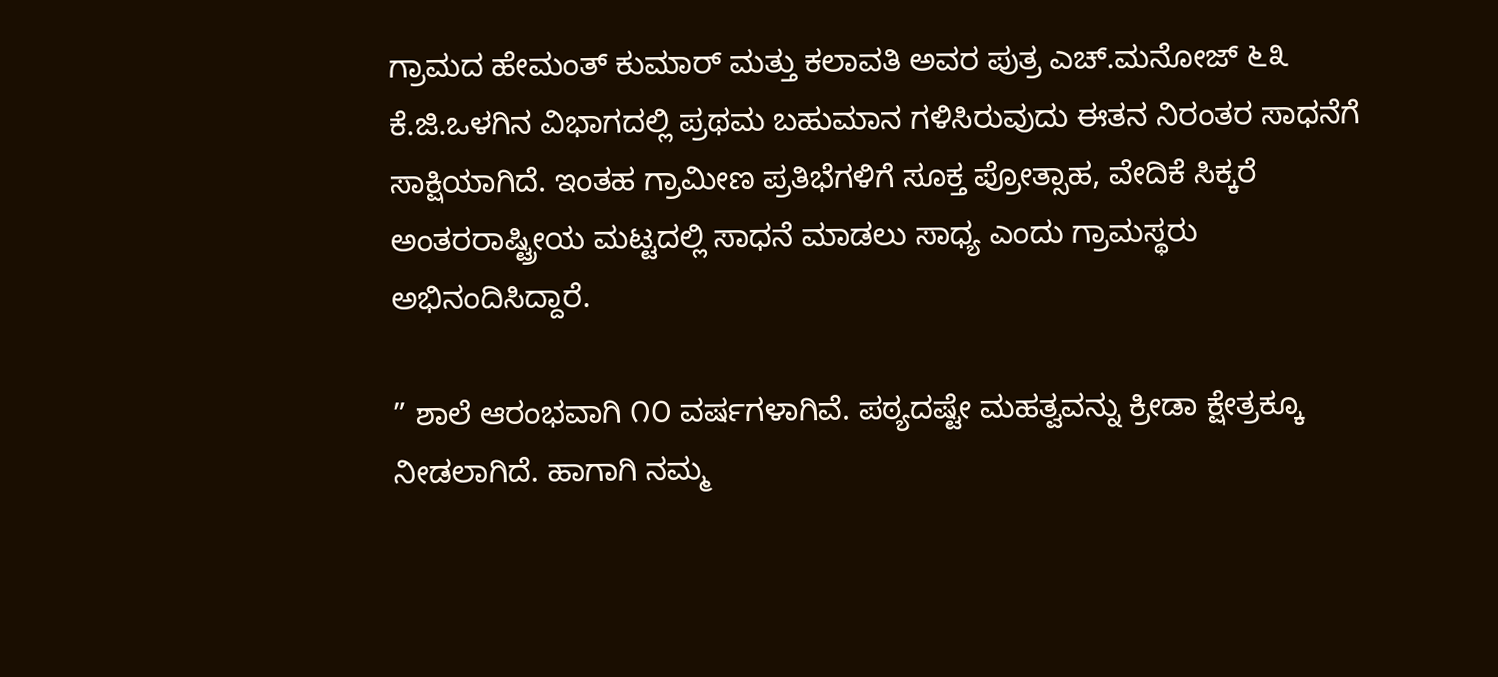ಗ್ರಾಮದ ಹೇಮಂತ್ ಕುಮಾರ್ ಮತ್ತು ಕಲಾವತಿ ಅವರ ಪುತ್ರ ಎಚ್.ಮನೋಜ್ ೬೩ ಕೆ.ಜಿ.ಒಳಗಿನ ವಿಭಾಗದಲ್ಲಿ ಪ್ರಥಮ ಬಹುಮಾನ ಗಳಿಸಿರುವುದು ಈತನ ನಿರಂತರ ಸಾಧನೆಗೆ ಸಾಕ್ಷಿಯಾಗಿದೆ. ಇಂತಹ ಗ್ರಾಮೀಣ ಪ್ರತಿಭೆಗಳಿಗೆ ಸೂಕ್ತ ಪ್ರೋತ್ಸಾಹ, ವೇದಿಕೆ ಸಿಕ್ಕರೆ ಅಂತರರಾಷ್ಟ್ರೀಯ ಮಟ್ಟದಲ್ಲಿ ಸಾಧನೆ ಮಾಡಲು ಸಾಧ್ಯ ಎಂದು ಗ್ರಾಮಸ್ಥರು ಅಭಿನಂದಿಸಿದ್ದಾರೆ.

” ಶಾಲೆ ಆರಂಭವಾಗಿ ೧೦ ವರ್ಷಗಳಾಗಿವೆ. ಪಠ್ಯದಷ್ಟೇ ಮಹತ್ವವನ್ನು ಕ್ರೀಡಾ ಕ್ಷೇತ್ರಕ್ಕೂ ನೀಡಲಾಗಿದೆ. ಹಾಗಾಗಿ ನಮ್ಮ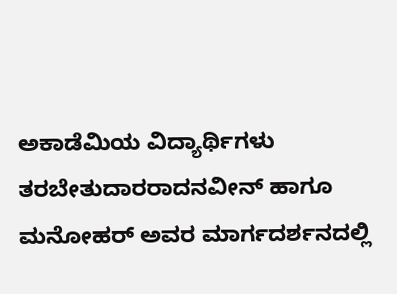ಅಕಾಡೆಮಿಯ ವಿದ್ಯಾರ್ಥಿಗಳು ತರಬೇತುದಾರರಾದನವೀನ್ ಹಾಗೂ ಮನೋಹರ್ ಅವರ ಮಾರ್ಗದರ್ಶನದಲ್ಲಿ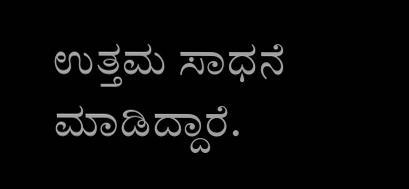ಉತ್ತಮ ಸಾಧನೆ ಮಾಡಿದ್ದಾರೆ.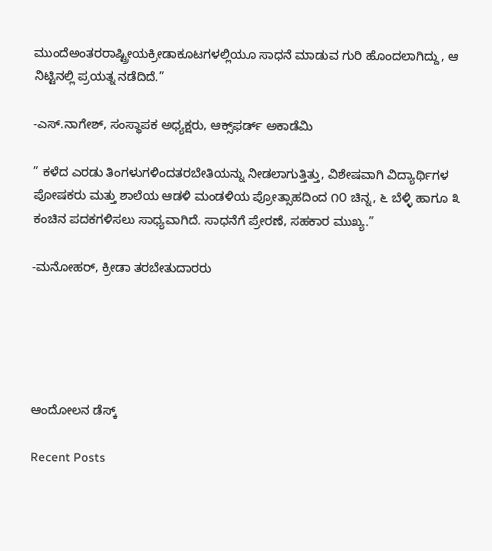ಮುಂದೆಅಂತರರಾಷ್ಟ್ರೀಯಕ್ರೀಡಾಕೂಟಗಳಲ್ಲಿಯೂ ಸಾಧನೆ ಮಾಡುವ ಗುರಿ ಹೊಂದಲಾಗಿದ್ದು, ಆ ನಿಟ್ಟಿನಲ್ಲಿ ಪ್ರಯತ್ನ ನಡೆದಿದೆ.”

-ಎಸ್.ನಾಗೇಶ್, ಸಂಸ್ಥಾಪಕ ಅಧ್ಯಕ್ಷರು, ಆಕ್ಸ್‌ಫರ್ಡ್ ಅಕಾಡೆಮಿ

” ಕಳೆದ ಎರಡು ತಿಂಗಳುಗಳಿಂದತರಬೇತಿಯನ್ನು ನೀಡಲಾಗುತ್ತಿತ್ತು, ವಿಶೇಷವಾಗಿ ವಿದ್ಯಾರ್ಥಿಗಳ ಪೋಷಕರು ಮತ್ತು ಶಾಲೆಯ ಆಡಳಿ ಮಂಡಳಿಯ ಪ್ರೋತ್ಸಾಹದಿಂದ ೧೦ ಚಿನ್ನ, ೬ ಬೆಳ್ಳಿ ಹಾಗೂ ೩ ಕಂಚಿನ ಪದಕಗಳಿಸಲು ಸಾಧ್ಯವಾಗಿದೆ. ಸಾಧನೆಗೆ ಪ್ರೇರಣೆ, ಸಹಕಾರ ಮುಖ್ಯ.”

-ಮನೋಹರ್, ಕ್ರೀಡಾ ತರಬೇತುದಾರರು





ಆಂದೋಲನ ಡೆಸ್ಕ್

Recent Posts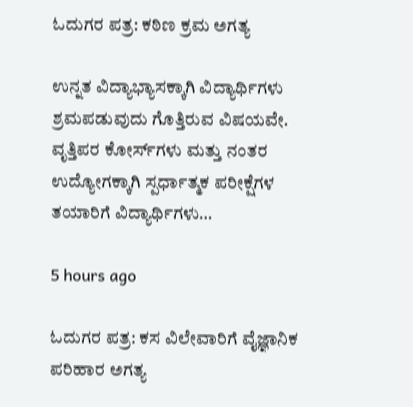ಓದುಗರ ಪತ್ರ: ಕಠಿಣ ಕ್ರಮ ಅಗತ್ಯ

ಉನ್ನತ ವಿದ್ಯಾಭ್ಯಾಸಕ್ಕಾಗಿ ವಿದ್ಯಾರ್ಥಿಗಳು ಶ್ರಮಪಡುವುದು ಗೊತ್ತಿರುವ ವಿಷಯವೇ. ವೃತ್ತಿಪರ ಕೋರ್ಸ್‌ಗಳು ಮತ್ತು ನಂತರ ಉದ್ಯೋಗಕ್ಕಾಗಿ ಸ್ಪರ್ಧಾತ್ಮಕ ಪರೀಕ್ಷೆಗಳ ತಯಾರಿಗೆ ವಿದ್ಯಾರ್ಥಿಗಳು…

5 hours ago

ಓದುಗರ ಪತ್ರ: ಕಸ ವಿಲೇವಾರಿಗೆ ವೈಜ್ಞಾನಿಕ ಪರಿಹಾರ ಅಗತ್ಯ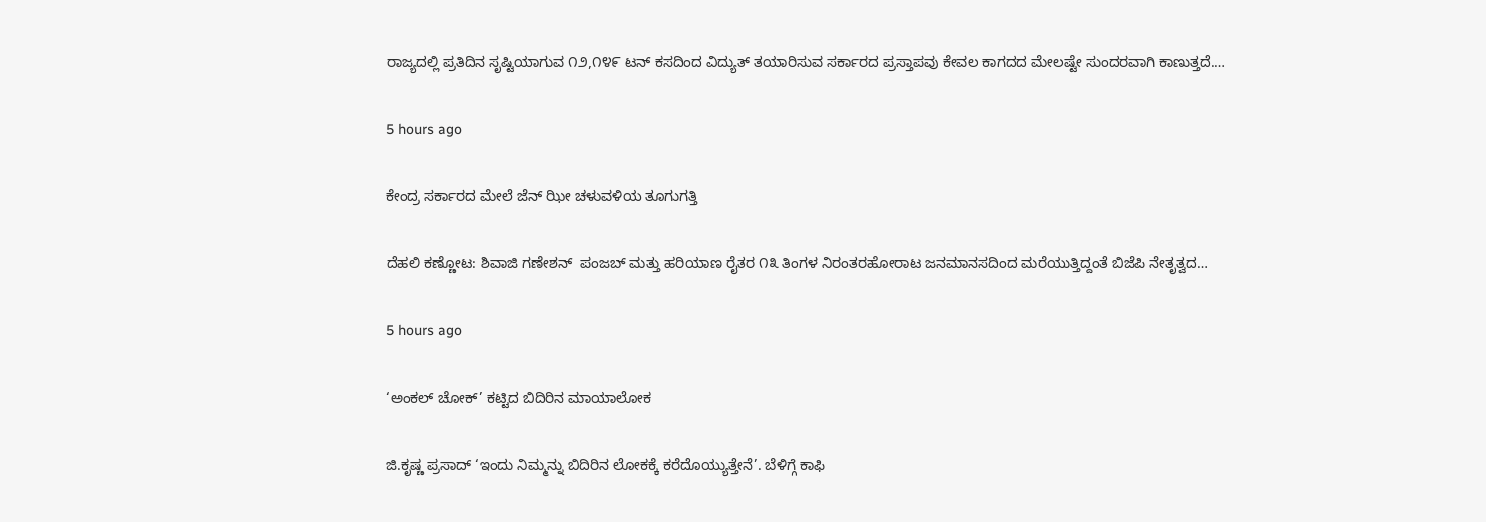ರಾಜ್ಯದಲ್ಲಿ ಪ್ರತಿದಿನ ಸೃಷ್ಟಿಯಾಗುವ ೧೨,೧೪೯ ಟನ್ ಕಸದಿಂದ ವಿದ್ಯುತ್ ತಯಾರಿಸುವ ಸರ್ಕಾರದ ಪ್ರಸ್ತಾಪವು ಕೇವಲ ಕಾಗದದ ಮೇಲಷ್ಟೇ ಸುಂದರವಾಗಿ ಕಾಣುತ್ತದೆ.…

5 hours ago

ಕೇಂದ್ರ ಸರ್ಕಾರದ ಮೇಲೆ ಜೆನ್ ಝೀ ಚಳುವಳಿಯ ತೂಗುಗತ್ತಿ

ದೆಹಲಿ ಕಣ್ಣೋಟ: ಶಿವಾಜಿ ಗಣೇಶನ್‌  ಪಂಜಬ್ ಮತ್ತು ಹರಿಯಾಣ ರೈತರ ೧೩ ತಿಂಗಳ ನಿರಂತರಹೋರಾಟ ಜನಮಾನಸದಿಂದ ಮರೆಯುತ್ತಿದ್ದಂತೆ ಬಿಜೆಪಿ ನೇತೃತ್ವದ…

5 hours ago

‘ಅಂಕಲ್ ಚೋಕ್’ ಕಟ್ಟಿದ ಬಿದಿರಿನ ಮಾಯಾಲೋಕ

ಜಿ.ಕೃಷ್ಣ ಪ್ರಸಾದ್ ‘ಇಂದು ನಿಮ್ಮನ್ನು ಬಿದಿರಿನ ಲೋಕಕ್ಕೆ ಕರೆದೊಯ್ಯುತ್ತೇನೆ’. ಬೆಳಿಗ್ಗೆ ಕಾಫಿ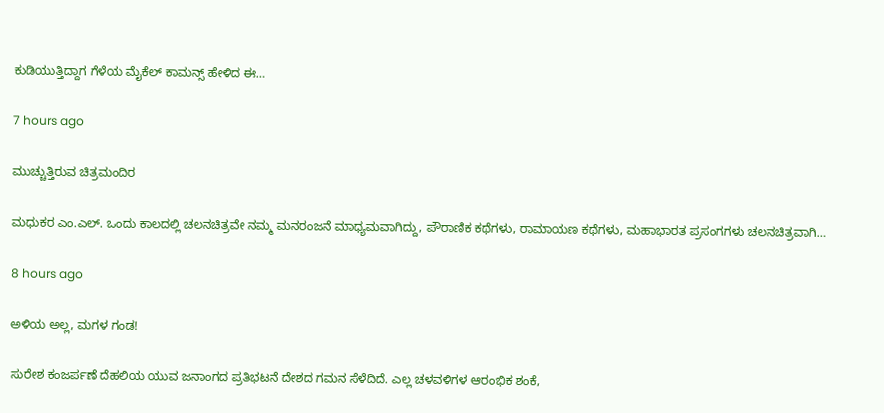ಕುಡಿಯುತ್ತಿದ್ದಾಗ ಗೆಳೆಯ ಮೈಕೆಲ್ ಕಾಮನ್ಸ್ ಹೇಳಿದ ಈ…

7 hours ago

ಮುಚ್ಚುತ್ತಿರುವ ಚಿತ್ರಮಂದಿರ

ಮಧುಕರ ಎಂ.ಎಲ್. ಒಂದು ಕಾಲದಲ್ಲಿ ಚಲನಚಿತ್ರವೇ ನಮ್ಮ ಮನರಂಜನೆ ಮಾಧ್ಯಮವಾಗಿದ್ದು, ಪೌರಾಣಿಕ ಕಥೆಗಳು, ರಾಮಾಯಣ ಕಥೆಗಳು, ಮಹಾಭಾರತ ಪ್ರಸಂಗಗಳು ಚಲನಚಿತ್ರವಾಗಿ…

8 hours ago

ಅಳಿಯ ಅಲ್ಲ, ಮಗಳ ಗಂಡ!

ಸುರೇಶ ಕಂಜರ್ಪಣೆ ದೆಹಲಿಯ ಯುವ ಜನಾಂಗದ ಪ್ರತಿಭಟನೆ ದೇಶದ ಗಮನ ಸೆಳೆದಿದೆ. ಎಲ್ಲ ಚಳವಳಿಗಳ ಆರಂಭಿಕ ಶಂಕೆ,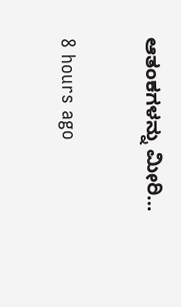ಆತಂಕಗಳನ್ನು ಮೀರಿ…

8 hours ago